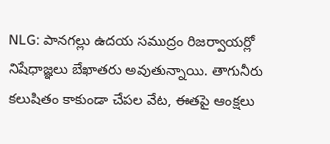NLG: పానగల్లు ఉదయ సముద్రం రిజర్వాయర్లో నిషేధాజ్ఞలు బేఖాతరు అవుతున్నాయి. తాగునీరు కలుషితం కాకుండా చేపల వేట, ఈతపై ఆంక్షలు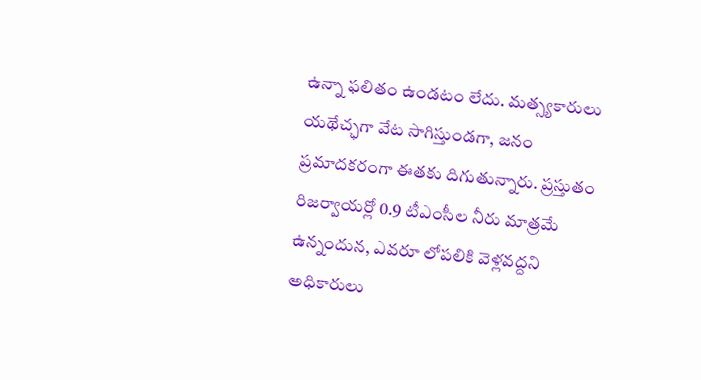ఉన్నా ఫలితం ఉండటం లేదు. మత్స్యకారులు యథేచ్ఛగా వేట సాగిస్తుండగా, జనం ప్రమాదకరంగా ఈతకు దిగుతున్నారు. ప్రస్తుతం రిజర్వాయర్లో 0.9 టీఎంసీల నీరు మాత్రమే ఉన్నందున, ఎవరూ లోపలికి వెళ్లవద్దని అధికారులు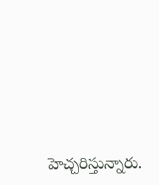హెచ్చరిస్తున్నారు.